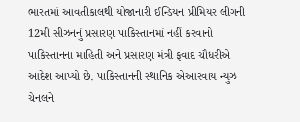ભારતમાં આવતીકાલથી યોજાનારી ઈન્ડિયન પ્રીમિયર લીગની 12મી સીઝનનું પ્રસારણ પાકિસ્તાનમાં નહીં કરવાનો પાકિસ્તાનના માહિતી અને પ્રસારણ મંત્રી ફવાદ ચૌધરીએ આદેશ આપ્યો છે. પાકિસ્તાનની સ્થાનિક એઆરવાય ન્યુઝ ચેનલને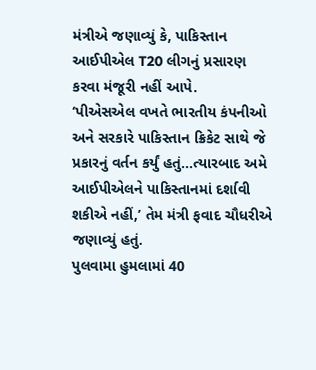મંત્રીએ જણાવ્યું કે, પાકિસ્તાન આઈપીએલ T20 લીગનું પ્રસારણ કરવા મંજૂરી નહીં આપે.
‘પીએસએલ વખતે ભારતીય કંપનીઓ અને સરકારે પાકિસ્તાન ક્રિકેટ સાથે જે પ્રકારનું વર્તન કર્યું હતું…ત્યારબાદ અમે આઈપીએલને પાકિસ્તાનમાં દર્શાવી શકીએ નહીં,’ તેમ મંત્રી ફવાદ ચૌધરીએ જણાવ્યું હતું.
પુલવામા હુમલામાં 40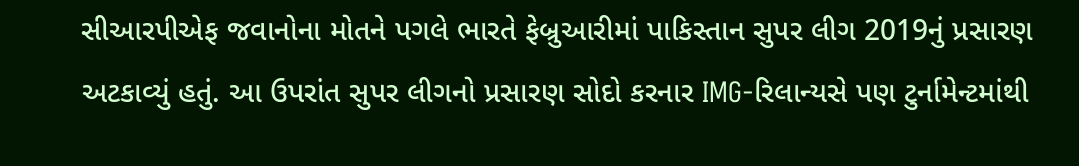સીઆરપીએફ જવાનોના મોતને પગલે ભારતે ફેબ્રુઆરીમાં પાકિસ્તાન સુપર લીગ 2019નું પ્રસારણ અટકાવ્યું હતું. આ ઉપરાંત સુપર લીગનો પ્રસારણ સોદો કરનાર IMG-રિલાન્યસે પણ ટુર્નામેન્ટમાંથી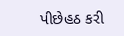પીછેહઠ કરી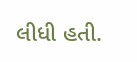લીધી હતી.